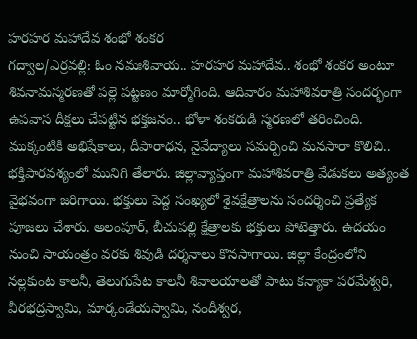హరహర మహాదేవ శంభో శంకర
గద్వాల/ఎర్రవల్లి: ఓం నమఃశివాయ.. హరహర మహాదేవ.. శంభో శంకర అంటూ శివనామస్మరణతో పల్లె పట్టణం మార్మోగింది. ఆదివారం మహాశివరాత్రి సందర్భంగా ఉపవాస దీక్షలు చేపట్టిన భక్తజనం.. భోళా శంకరుడి స్మరణలో తరించింది. ముక్కంటికి అభిషేకాలు, దీపారాధన, నైవేద్యాలు సమర్పించి మనసారా కొలిచి.. భక్తిపారవశ్యంలో మునిగి తేలారు. జిల్లావ్యాప్తంగా మహాశివరాత్రి వేడుకలు అత్యంత వైభవంగా జరిగాయి. భక్తులు పెద్ద సంఖ్యలో శైవక్షేత్రాలను సందర్శించి ప్రత్యేక పూజలు చేశారు. అలంపూర్, బీచుపల్లి క్షేత్రాలకు భక్తులు పోటెత్తారు. ఉదయం నుంచి సాయంత్రం వరకు శివుడి దర్శనాలు కొనసాగాయి. జిల్లా కేంద్రంలోని నల్లకుంట కాలనీ, తెలుగుపేట కాలనీ శివాలయాలతో పాటు కన్యాకా పరమేశ్వరి, వీరభద్రస్వామి, మార్కండేయస్వామి, నందీశ్వర,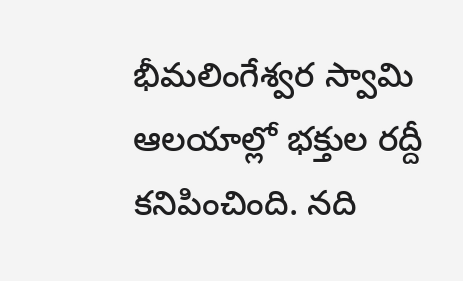భీమలింగేశ్వర స్వామి ఆలయాల్లో భక్తుల రద్దీ కనిపించింది. నది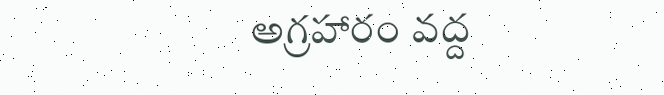అగ్రహారం వద్ద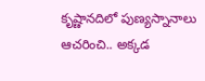కృష్ణానదిలో పుణ్యస్నానాలు ఆచరించి.. అక్కడ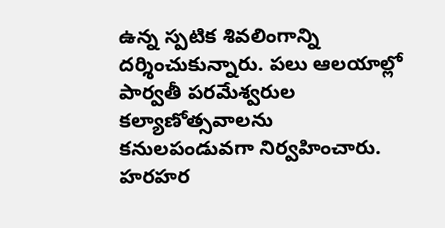ఉన్న స్పటిక శివలింగాన్ని దర్శించుకున్నారు. పలు ఆలయాల్లో పార్వతీ పరమేశ్వరుల కల్యాణోత్సవాలను కనులపండువగా నిర్వహించారు.
హరహర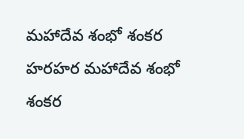మహాదేవ శంభో శంకర
హరహర మహాదేవ శంభో శంకర